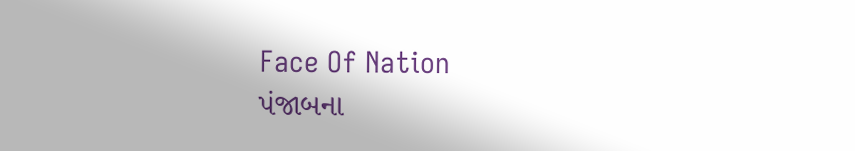Face Of Nation
પંજાબના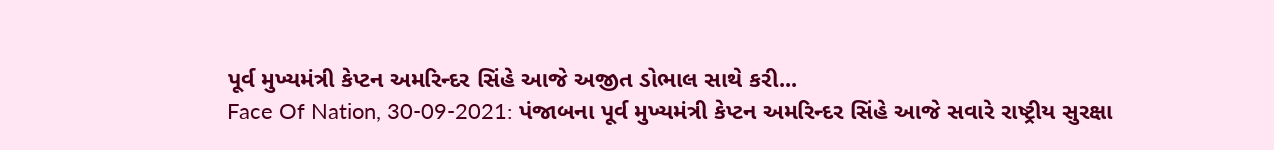પૂર્વ મુખ્યમંત્રી કેપ્ટન અમરિન્દર સિંહે આજે અજીત ડોભાલ સાથે કરી...
Face Of Nation, 30-09-2021: પંજાબના પૂર્વ મુખ્યમંત્રી કેપ્ટન અમરિન્દર સિંહે આજે સવારે રાષ્ટ્રીય સુરક્ષા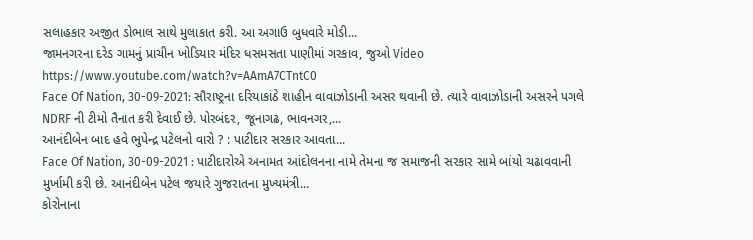સલાહકાર અજીત ડોભાલ સાથે મુલાકાત કરી. આ અગાઉ બુધવારે મોડી...
જામનગરના દરેડ ગામનું પ્રાચીન ખોડિયાર મંદિર ધસમસતા પાણીમાં ગરકાવ, જુઓ Video
https://www.youtube.com/watch?v=AAmA7CTntC0
Face Of Nation, 30-09-2021: સૌરાષ્ટ્રના દરિયાકાંઠે શાહીન વાવાઝોડાની અસર થવાની છે. ત્યારે વાવાઝોડાની અસરને પગલે NDRF ની ટીમો તૈનાત કરી દેવાઈ છે. પોરબંદર, જૂનાગઢ, ભાવનગર,...
આનંદીબેન બાદ હવે ભુપેન્દ્ર પટેલનો વારો ? : પાટીદાર સરકાર આવતા...
Face Of Nation, 30-09-2021 : પાટીદારોએ અનામત આંદોલનના નામે તેમના જ સમાજની સરકાર સામે બાંયો ચઢાવવાની મુર્ખામી કરી છે. આનંદીબેન પટેલ જયારે ગુજરાતના મુખ્યમંત્રી...
કોરોનાના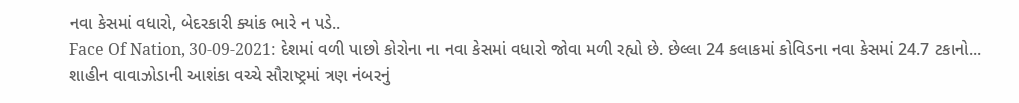નવા કેસમાં વધારો, બેદરકારી ક્યાંક ભારે ન પડે..
Face Of Nation, 30-09-2021: દેશમાં વળી પાછો કોરોના ના નવા કેસમાં વધારો જોવા મળી રહ્યો છે. છેલ્લા 24 કલાકમાં કોવિડના નવા કેસમાં 24.7 ટકાનો...
શાહીન વાવાઝોડાની આશંકા વચ્ચે સૌરાષ્ટ્રમાં ત્રણ નંબરનું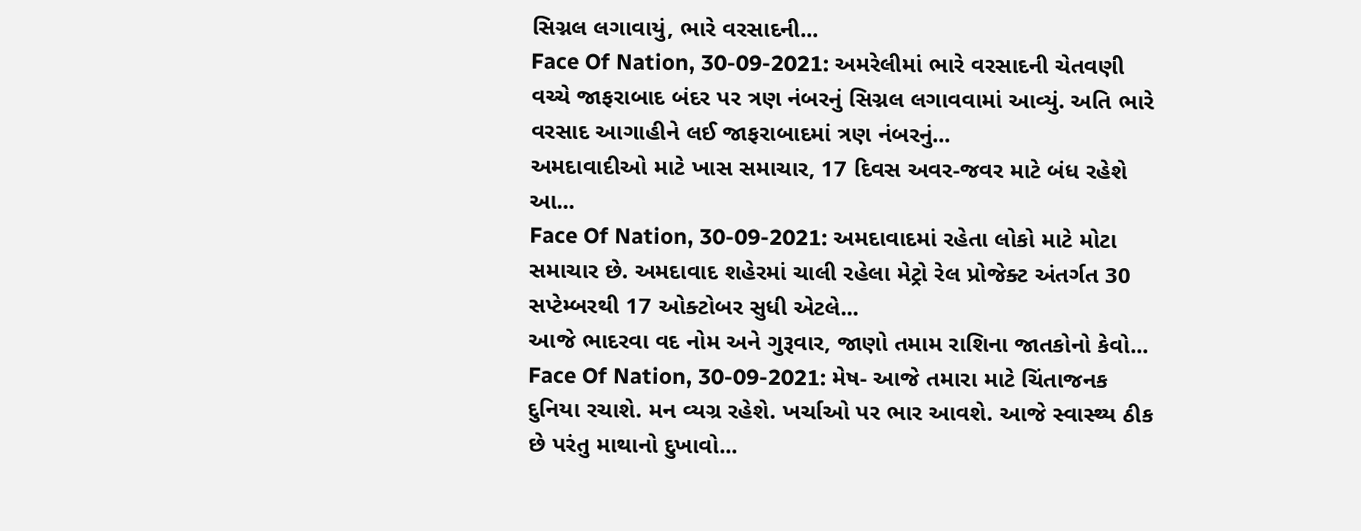સિગ્નલ લગાવાયું, ભારે વરસાદની...
Face Of Nation, 30-09-2021: અમરેલીમાં ભારે વરસાદની ચેતવણી વચ્ચે જાફરાબાદ બંદર પર ત્રણ નંબરનું સિગ્નલ લગાવવામાં આવ્યું. અતિ ભારે વરસાદ આગાહીને લઈ જાફરાબાદમાં ત્રણ નંબરનું...
અમદાવાદીઓ માટે ખાસ સમાચાર, 17 દિવસ અવર-જવર માટે બંધ રહેશે આ...
Face Of Nation, 30-09-2021: અમદાવાદમાં રહેતા લોકો માટે મોટા સમાચાર છે. અમદાવાદ શહેરમાં ચાલી રહેલા મેટ્રો રેલ પ્રોજેક્ટ અંતર્ગત 30 સપ્ટેમ્બરથી 17 ઓક્ટોબર સુધી એટલે...
આજે ભાદરવા વદ નોમ અને ગુરૂવાર, જાણો તમામ રાશિના જાતકોનો કેવો...
Face Of Nation, 30-09-2021: મેષ- આજે તમારા માટે ચિંતાજનક દુનિયા રચાશે. મન વ્યગ્ર રહેશે. ખર્ચાઓ પર ભાર આવશે. આજે સ્વાસ્થ્ય ઠીક છે પરંતુ માથાનો દુખાવો...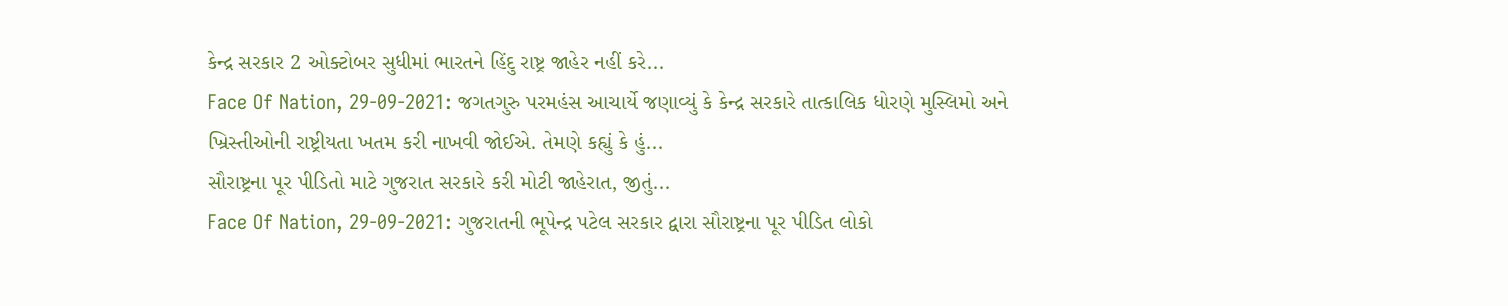કેન્દ્ર સરકાર 2 ઓક્ટોબર સુધીમાં ભારતને હિંદુ રાષ્ટ્ર જાહેર નહીં કરે...
Face Of Nation, 29-09-2021: જગતગુરુ પરમહંસ આચાર્યે જણાવ્યું કે કેન્દ્ર સરકારે તાત્કાલિક ધોરણે મુસ્લિમો અને ખ્રિસ્તીઓની રાષ્ટ્રીયતા ખતમ કરી નાખવી જોઈએ. તેમણે કહ્યું કે હું...
સૌરાષ્ટ્રના પૂર પીડિતો માટે ગુજરાત સરકારે કરી મોટી જાહેરાત, જીતું...
Face Of Nation, 29-09-2021: ગુજરાતની ભૂપેન્દ્ર પટેલ સરકાર દ્વારા સૌરાષ્ટ્રના પૂર પીડિત લોકો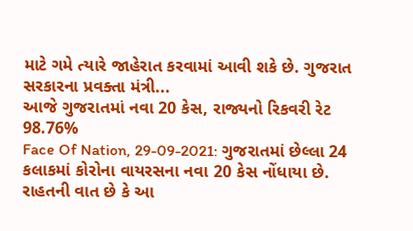માટે ગમે ત્યારે જાહેરાત કરવામાં આવી શકે છે. ગુજરાત સરકારના પ્રવક્તા મંત્રી...
આજે ગુજરાતમાં નવા 20 કેસ, રાજ્યનો રિકવરી રેટ 98.76%
Face Of Nation, 29-09-2021: ગુજરાતમાં છેલ્લા 24 કલાકમાં કોરોના વાયરસના નવા 20 કેસ નોંધાયા છે. રાહતની વાત છે કે આ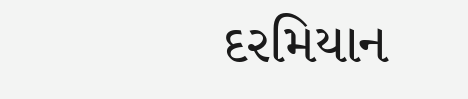દરમિયાન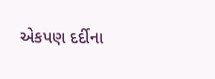એકપણ દર્દીના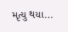મૃત્યુ થયા...